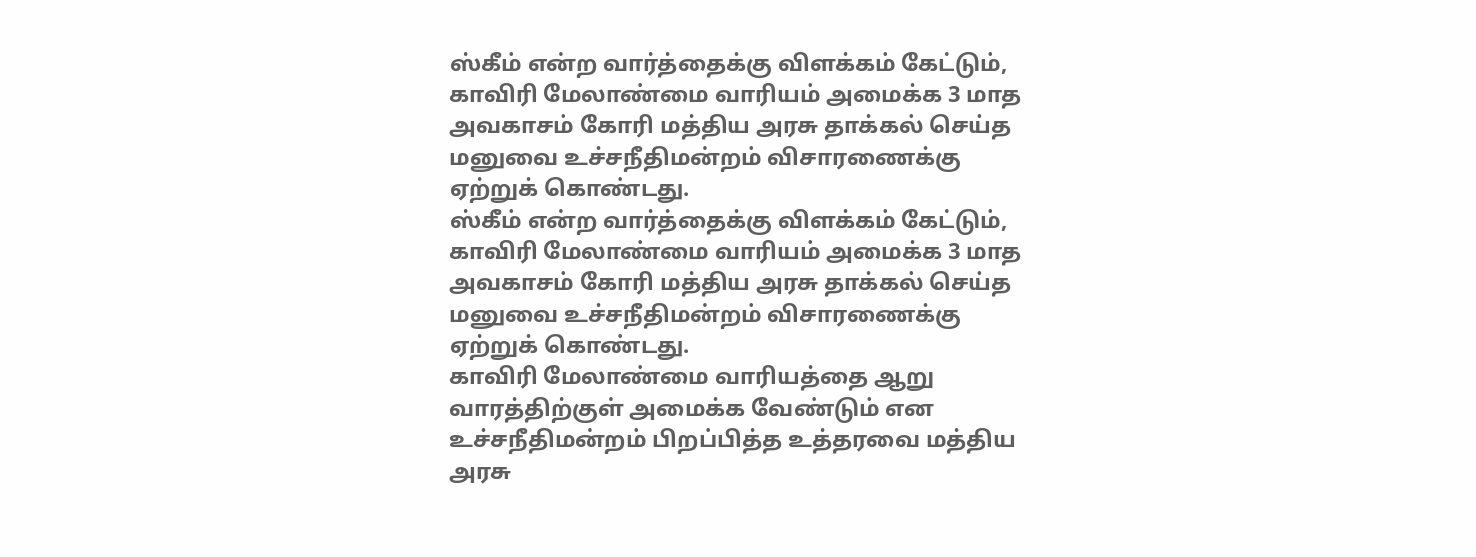ஸ்கீம் என்ற வார்த்தைக்கு விளக்கம் கேட்டும், காவிரி மேலாண்மை வாரியம் அமைக்க 3 மாத அவகாசம் கோரி மத்திய அரசு தாக்கல் செய்த மனுவை உச்சநீதிமன்றம் விசாரணைக்கு ஏற்றுக் கொண்டது.
ஸ்கீம் என்ற வார்த்தைக்கு விளக்கம் கேட்டும், காவிரி மேலாண்மை வாரியம் அமைக்க 3 மாத அவகாசம் கோரி மத்திய அரசு தாக்கல் செய்த மனுவை உச்சநீதிமன்றம் விசாரணைக்கு ஏற்றுக் கொண்டது.
காவிரி மேலாண்மை வாரியத்தை ஆறு வாரத்திற்குள் அமைக்க வேண்டும் என உச்சநீதிமன்றம் பிறப்பித்த உத்தரவை மத்திய அரசு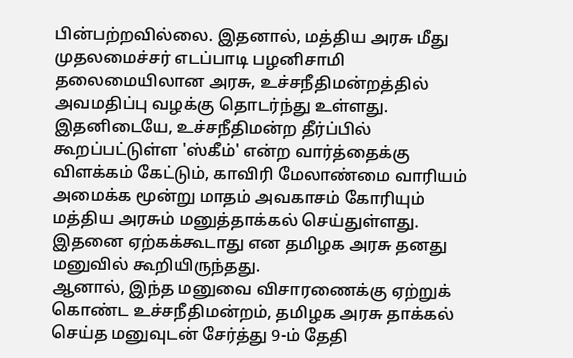பின்பற்றவில்லை. இதனால், மத்திய அரசு மீது முதலமைச்சர் எடப்பாடி பழனிசாமி தலைமையிலான அரசு, உச்சநீதிமன்றத்தில் அவமதிப்பு வழக்கு தொடர்ந்து உள்ளது. இதனிடையே, உச்சநீதிமன்ற தீர்ப்பில் கூறப்பட்டுள்ள 'ஸ்கீம்' என்ற வார்த்தைக்கு விளக்கம் கேட்டும், காவிரி மேலாண்மை வாரியம் அமைக்க மூன்று மாதம் அவகாசம் கோரியும் மத்திய அரசும் மனுத்தாக்கல் செய்துள்ளது. இதனை ஏற்கக்கூடாது என தமிழக அரசு தனது மனுவில் கூறியிருந்தது.
ஆனால், இந்த மனுவை விசாரணைக்கு ஏற்றுக் கொண்ட உச்சநீதிமன்றம், தமிழக அரசு தாக்கல் செய்த மனுவுடன் சேர்த்து 9-ம் தேதி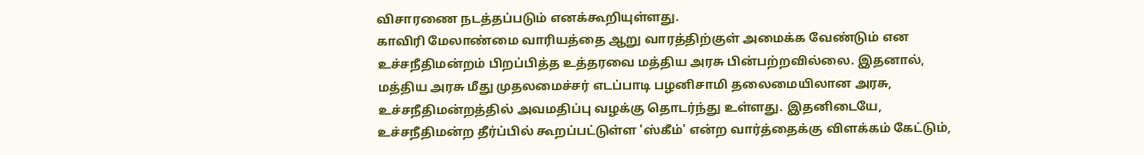விசாரணை நடத்தப்படும் எனக்கூறியுள்ளது.
காவிரி மேலாண்மை வாரியத்தை ஆறு வாரத்திற்குள் அமைக்க வேண்டும் என உச்சநீதிமன்றம் பிறப்பித்த உத்தரவை மத்திய அரசு பின்பற்றவில்லை. இதனால், மத்திய அரசு மீது முதலமைச்சர் எடப்பாடி பழனிசாமி தலைமையிலான அரசு, உச்சநீதிமன்றத்தில் அவமதிப்பு வழக்கு தொடர்ந்து உள்ளது. இதனிடையே, உச்சநீதிமன்ற தீர்ப்பில் கூறப்பட்டுள்ள 'ஸ்கீம்' என்ற வார்த்தைக்கு விளக்கம் கேட்டும்,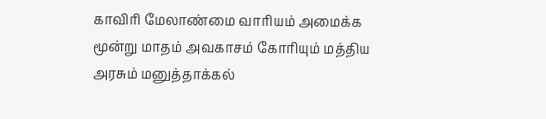காவிரி மேலாண்மை வாரியம் அமைக்க மூன்று மாதம் அவகாசம் கோரியும் மத்திய அரசும் மனுத்தாக்கல்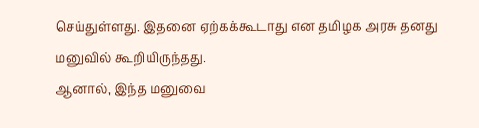செய்துள்ளது. இதனை ஏற்கக்கூடாது என தமிழக அரசு தனது மனுவில் கூறியிருந்தது.
ஆனால், இந்த மனுவை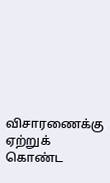விசாரணைக்கு ஏற்றுக் கொண்ட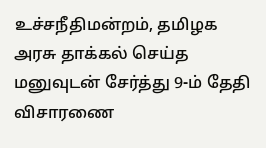உச்சநீதிமன்றம், தமிழக அரசு தாக்கல் செய்த மனுவுடன் சேர்த்து 9-ம் தேதி விசாரணை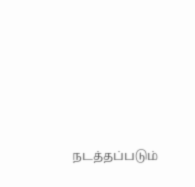நடத்தப்படும்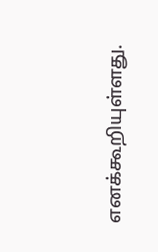எனக்கூறியுள்ளது.